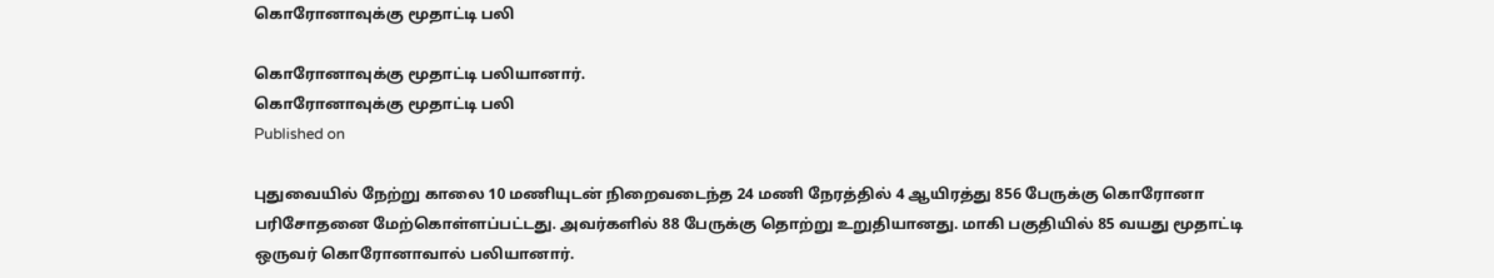கொரோனாவுக்கு மூதாட்டி பலி

கொரோனாவுக்கு மூதாட்டி பலியானார்.
கொரோனாவுக்கு மூதாட்டி பலி
Published on

புதுவையில் நேற்று காலை 10 மணியுடன் நிறைவடைந்த 24 மணி நேரத்தில் 4 ஆயிரத்து 856 பேருக்கு கொரோனா பரிசோதனை மேற்கொள்ளப்பட்டது. அவர்களில் 88 பேருக்கு தொற்று உறுதியானது. மாகி பகுதியில் 85 வயது மூதாட்டி ஒருவர் கொரோனாவால் பலியானார்.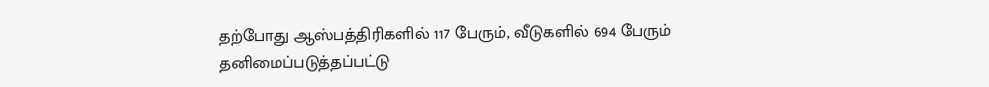தற்போது ஆஸ்பத்திரிகளில் 117 பேரும், வீடுகளில் 694 பேரும் தனிமைப்படுத்தப்பட்டு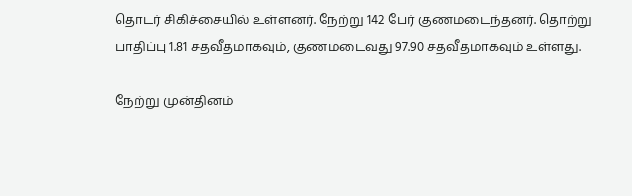தொடர் சிகிச்சையில் உள்ளனர். நேற்று 142 பேர் குணமடைந்தனர். தொற்று பாதிப்பு 1.81 சதவீதமாகவும், குணமடைவது 97.90 சதவீதமாகவும் உள்ளது.

நேற்று முன்தினம்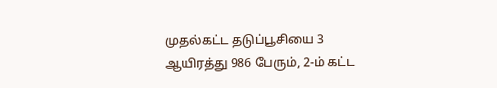முதல்கட்ட தடுப்பூசியை 3 ஆயிரத்து 986 பேரும், 2-ம் கட்ட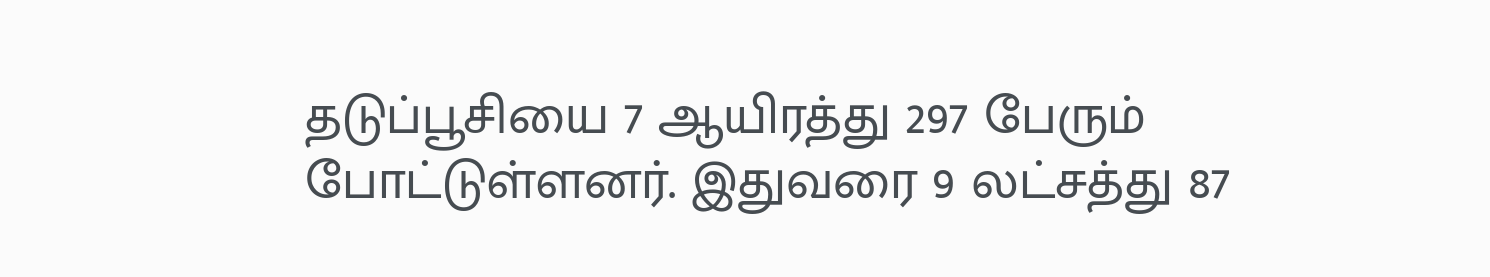தடுப்பூசியை 7 ஆயிரத்து 297 பேரும் போட்டுள்ளனர். இதுவரை 9 லட்சத்து 87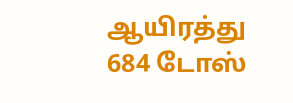ஆயிரத்து 684 டோஸ்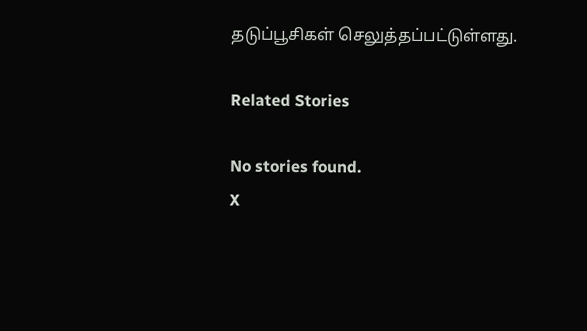தடுப்பூசிகள் செலுத்தப்பட்டுள்ளது.

Related Stories

No stories found.
X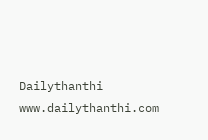Dailythanthi
www.dailythanthi.com